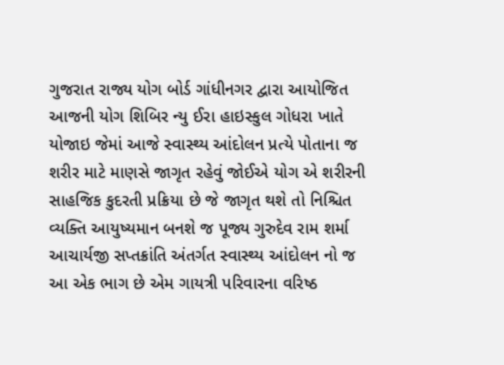ગુજરાત રાજ્ય યોગ બોર્ડ ગાંધીનગર દ્વારા આયોજિત આજની યોગ શિબિર ન્યુ ઈરા હાઇસ્કુલ ગોધરા ખાતે યોજાઇ જેમાં આજે સ્વાસ્થ્ય આંદોલન પ્રત્યે પોતાના જ શરીર માટે માણસે જાગૃત રહેવું જોઈએ યોગ એ શરીરની સાહજિક કુદરતી પ્રક્રિયા છે જે જાગૃત થશે તો નિશ્ચિત વ્યક્તિ આયુષ્યમાન બનશે જ પૂજ્ય ગુરુદેવ રામ શર્મા આચાર્યજી સપ્તક્રાંતિ અંતર્ગત સ્વાસ્થ્ય આંદોલન નો જ આ એક ભાગ છે એમ ગાયત્રી પરિવારના વરિષ્ઠ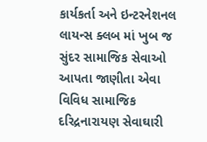કાર્યકર્તા અને ઇન્ટરનેશનલ લાયન્સ ક્લબ માં ખુબ જ સુંદર સામાજિક સેવાઓ આપતા જાણીતા એવા વિવિધ સામાજિક દરિદ્રનારાયણ સેવાઘારી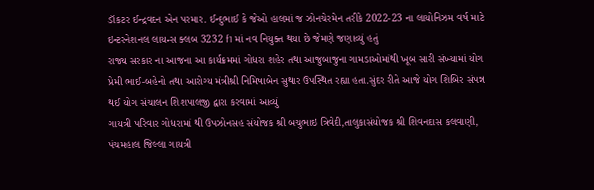ડૉકટર ઈન્દ્રવદન એન પરમાર. ઈન્દુભાઈ કે જેઓ હાલમાં જ ઝોનચેરમેન તરીકે 2022-23 ના લાયોનિઝમ વર્ષ માટે ઇન્ટરનેશનલ લાયન્સ ક્લબ 3232 f1 માં નવ નિયુક્ત થયા છે જેમણે જણાવ્યું હતું
રાજ્ય સરકાર ના આજના આ કાર્યક્રમમાં ગોધરા શહેર તથા આજુબાજુના ગામડાઓમાંથી ખૂબ સારી સંખ્યામાં યોગ પ્રેમી ભાઈ-બહેનો તથા આરોગ્ય મંત્રીશ્રી નિમિષાબેન સુથાર ઉપસ્થિત રહ્યા હતા.સુંદર રીતે આજે યોગ શિબિર સંપન્ન થઈ યોગ સંચાલન શિશપાલજી દ્વારા કરવામાં આવ્યું
ગાયત્રી પરિવાર ગોધરામાં થી ઉપઝોનસહ સંયોજક શ્રી બચુભાઇ ત્રિવેદી,તાલુકાસંયોજક શ્રી શિવનદાસ કલવાણી, પંચમહાલ જિલ્લા ગાયત્રી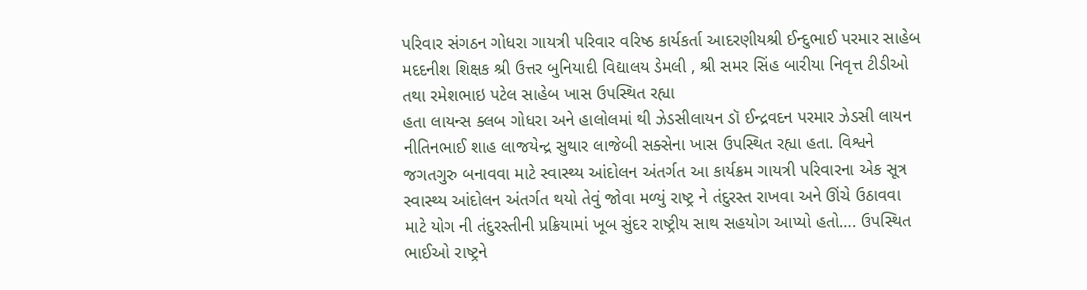પરિવાર સંગઠન ગોધરા ગાયત્રી પરિવાર વરિષ્ઠ કાર્યકર્તા આદરણીયશ્રી ઈન્દુભાઈ પરમાર સાહેબ મદદનીશ શિક્ષક શ્રી ઉત્તર બુનિયાદી વિદ્યાલય ડેમલી , શ્રી સમર સિંહ બારીયા નિવૃત્ત ટીડીઓ તથા રમેશભાઇ પટેલ સાહેબ ખાસ ઉપસ્થિત રહ્યા
હતા લાયન્સ ક્લબ ગોધરા અને હાલોલમાં થી ઝેડસીલાયન ડૉ ઈન્દ્રવદન પરમાર ઝેડસી લાયન નીતિનભાઈ શાહ લાજયેન્દ્ર સુથાર લાજેબી સક્સેના ખાસ ઉપસ્થિત રહ્યા હતા. વિશ્વને જગતગુરુ બનાવવા માટે સ્વાસ્થ્ય આંદોલન અંતર્ગત આ કાર્યક્રમ ગાયત્રી પરિવારના એક સૂત્ર સ્વાસ્થ્ય આંદોલન અંતર્ગત થયો તેવું જોવા મળ્યું રાષ્ટ્ર ને તંદુરસ્ત રાખવા અને ઊંચે ઉઠાવવા માટે યોગ ની તંદુરસ્તીની પ્રક્રિયામાં ખૂબ સુંદર રાષ્ટ્રીય સાથ સહયોગ આપ્યો હતો…. ઉપસ્થિત ભાઈઓ રાષ્ટ્રને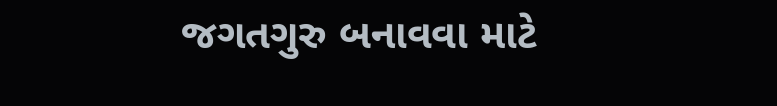જગતગુરુ બનાવવા માટે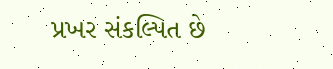પ્રખર સંકલ્પિત છે